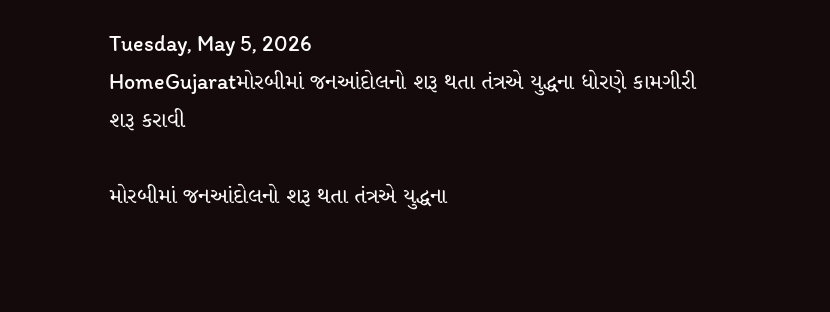Tuesday, May 5, 2026
HomeGujaratમોરબીમાં જનઆંદોલનો શરૂ થતા તંત્રએ યુદ્ધના ધોરણે કામગીરી શરૂ કરાવી

મોરબીમાં જનઆંદોલનો શરૂ થતા તંત્રએ યુદ્ધના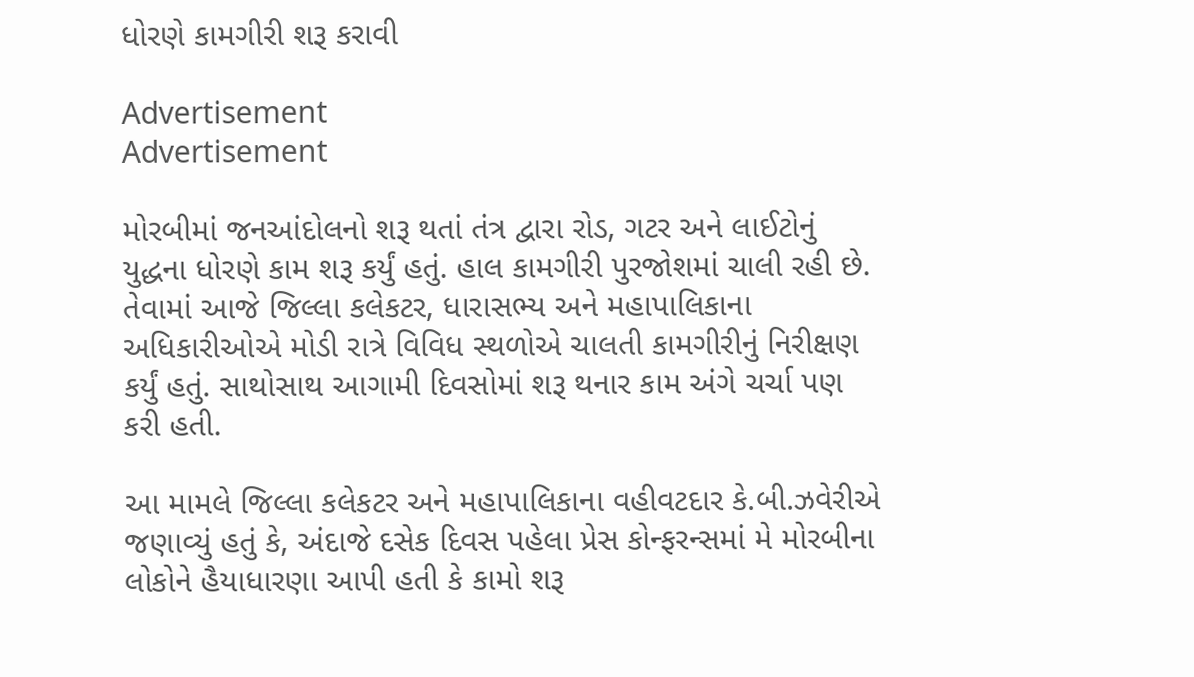ધોરણે કામગીરી શરૂ કરાવી

Advertisement
Advertisement

મોરબીમાં જનઆંદોલનો શરૂ થતાં તંત્ર દ્વારા રોડ, ગટર અને લાઈટોનું યુદ્ધના ધોરણે કામ શરૂ કર્યું હતું. હાલ કામગીરી પુરજોશમાં ચાલી રહી છે. તેવામાં આજે જિલ્લા કલેકટર, ધારાસભ્ય અને મહાપાલિકાના અધિકારીઓએ મોડી રાત્રે વિવિધ સ્થળોએ ચાલતી કામગીરીનું નિરીક્ષણ કર્યું હતું. સાથોસાથ આગામી દિવસોમાં શરૂ થનાર કામ અંગે ચર્ચા પણ કરી હતી.

આ મામલે જિલ્લા કલેકટર અને મહાપાલિકાના વહીવટદાર કે.બી.ઝવેરીએ જણાવ્યું હતું કે, અંદાજે દસેક દિવસ પહેલા પ્રેસ કોન્ફરન્સમાં મે મોરબીના લોકોને હૈયાધારણા આપી હતી કે કામો શરૂ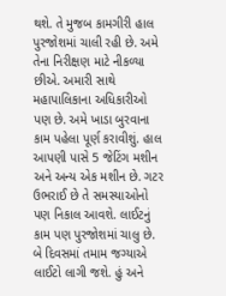થશે. તે મુજબ કામગીરી હાલ પુરજોશમાં ચાલી રહી છે. અમે તેના નિરીક્ષણ માટે નીકળ્યા છીએ. અમારી સાથે મહાપાલિકાના અધિકારીઓ પણ છે. અમે ખાડા બુરવાના કામ પહેલા પૂર્ણ કરાવીશું. હાલ આપણી પાસે 5 જેટિંગ મશીન અને અન્ય એક મશીન છે. ગટર ઉભરાઈ છે તે સમસ્યાઓનો પણ નિકાલ આવશે. લાઈટનું કામ પણ પુરજોશમાં ચાલુ છે. બે દિવસમાં તમામ જગ્યાએ લાઈટો લાગી જશે. હું અને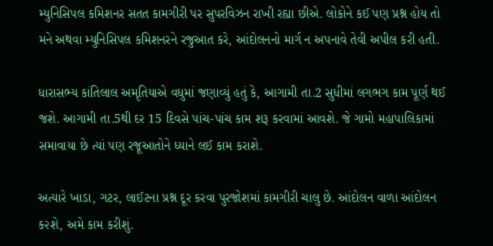મ્યુનિસિપલ કમિશનર સતત કામગીરી પર સુપરવિઝન રાખી રહ્યા છીએ. લોકોને કઈ પણ પ્રશ્ન હોય તો મને અથવા મ્યુનિસિપલ કમિશનરને રજુઆત કરે, આંદોલનનો માર્ગ ન અપનાવે તેવી અપીલ કરી હતી.

ધારાસભ્ય કાંતિલાલ અમૃતિયાએ વધુમાં જણાવ્યું હતું કે, આગામી તા.2 સુધીમાં લગભગ કામ પૂર્ણ થઈ જશે. આગામી તા.5થી દર 15 દિવસે પાંચ-પાંચ કામ શરૂ કરવામાં આવશે. જે ગામો મહાપાલિકામાં સમાવાયા છે ત્યાં પણ રજૂઆતોને ધ્યાને લઈ કામ કરાશે.

અત્યારે ખાડા, ગટર, લાઈટના પ્રશ્ન દૂર કરવા પુરજોશમાં કામગીરી ચાલુ છે. આંદોલન વાળા આંદોલન ક૨શે, અમે કામ કરીશું.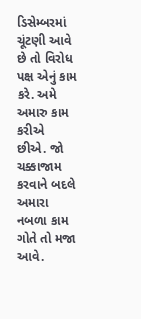ડિસેમ્બરમાં ચૂંટણી આવે છે તો વિરોધ પક્ષ એનું કામ કરે. અમે અમારુ કામ કરીએ છીએ. જો ચક્કાજામ કરવાને બદલે અમારા નબળા કામ ગોતે તો મજા આવે.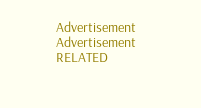Advertisement
Advertisement
RELATED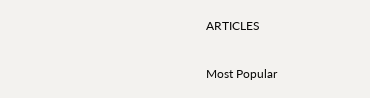ARTICLES

Most Popular